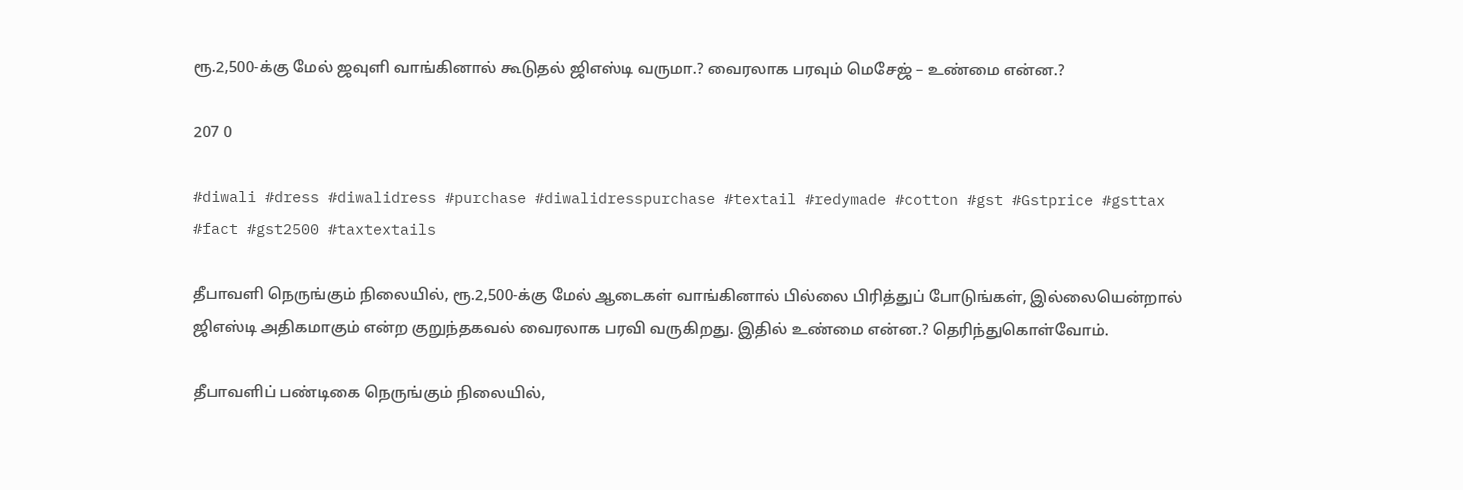ரூ.2,500-க்கு மேல் ஜவுளி வாங்கினால் கூடுதல் ஜிஎஸ்டி வருமா.? வைரலாக பரவும் மெசேஜ் – உண்மை என்ன.?

207 0

#diwali #dress #diwalidress #purchase #diwalidresspurchase #textail #redymade #cotton #gst #Gstprice #gsttax #fact #gst2500 #taxtextails

தீபாவளி நெருங்கும் நிலையில், ரூ.2,500-க்கு மேல் ஆடைகள் வாங்கினால் பில்லை பிரித்துப் போடுங்கள், இல்லையென்றால் ஜிஎஸ்டி அதிகமாகும் என்ற குறுந்தகவல் வைரலாக பரவி வருகிறது. இதில் உண்மை என்ன.? தெரிந்துகொள்வோம்.

தீபாவளிப் பண்டிகை நெருங்கும் நிலையில்,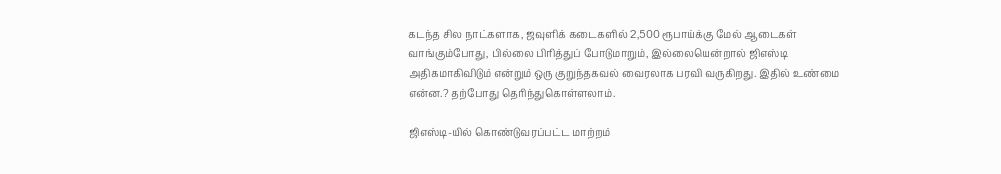கடந்த சில நாட்களாக, ஜவுளிக் கடைகளில் 2,500 ரூபாய்க்கு மேல் ஆடைகள் வாங்கும்போது, பில்லை பிரித்துப் போடுமாறும், இல்லையென்றால் ஜிஎஸ்டி அதிகமாகிவிடும் என்றும் ஒரு குறுந்தகவல் வைரலாக பரவி வருகிறது. இதில் உண்மை என்ன.? தற்போது தெரிந்துகொள்ளலாம்.

ஜிஎஸ்டி-யில் கொண்டுவரப்பட்ட மாற்றம்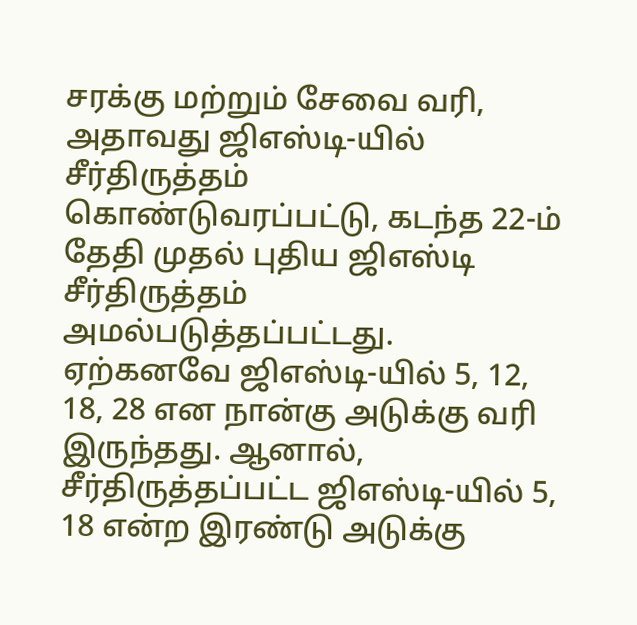சரக்கு மற்றும் சேவை வரி, அதாவது ஜிஎஸ்டி-யில் சீர்திருத்தம் கொண்டுவரப்பட்டு, கடந்த 22-ம் தேதி முதல் புதிய ஜிஎஸ்டி சீர்திருத்தம் அமல்படுத்தப்பட்டது. ஏற்கனவே ஜிஎஸ்டி-யில் 5, 12, 18, 28 என நான்கு அடுக்கு வரி இருந்தது. ஆனால், சீர்திருத்தப்பட்ட ஜிஎஸ்டி-யில் 5, 18 என்ற இரண்டு அடுக்கு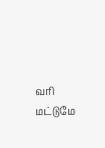வரி மட்டுமே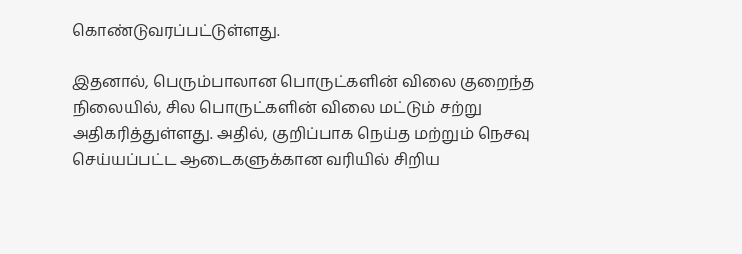கொண்டுவரப்பட்டுள்ளது.

இதனால், பெரும்பாலான பொருட்களின் விலை குறைந்த நிலையில், சில பொருட்களின் விலை மட்டும் சற்று அதிகரித்துள்ளது. அதில், குறிப்பாக நெய்த மற்றும் நெசவு செய்யப்பட்ட ஆடைகளுக்கான வரியில் சிறிய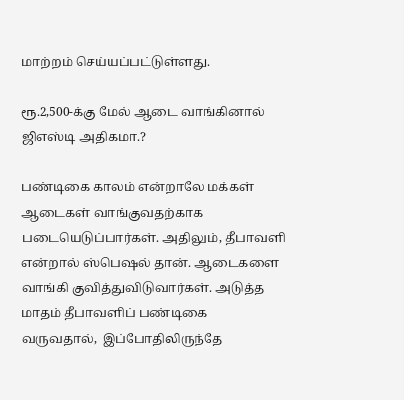மாற்றம் செய்யப்பட்டுள்ளது.

ரூ.2,500-க்கு மேல் ஆடை வாங்கினால் ஜிஎஸ்டி அதிகமா.?

பண்டிகை காலம் என்றாலே மக்கள் ஆடைகள் வாங்குவதற்காக படையெடுப்பார்கள். அதிலும், தீபாவளி என்றால் ஸ்பெஷல் தான். ஆடைகளை வாங்கி குவித்துவிடுவார்கள். அடுத்த மாதம் தீபாவளிப் பண்டிகை வருவதால்,  இப்போதிலிருந்தே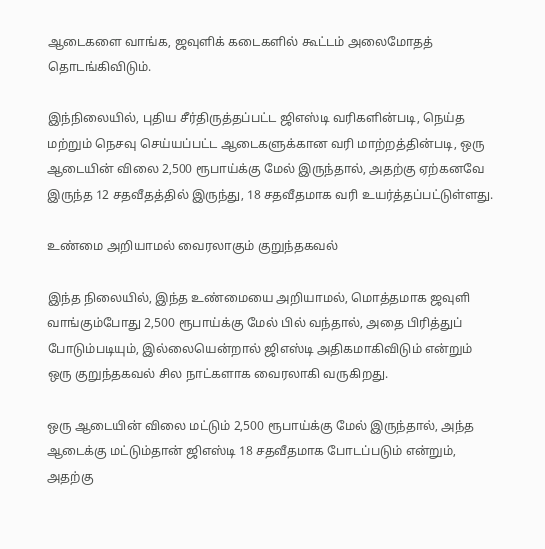ஆடைகளை வாங்க, ஜவுளிக் கடைகளில் கூட்டம் அலைமோதத் தொடங்கிவிடும்.

இந்நிலையில், புதிய சீர்திருத்தப்பட்ட ஜிஎஸ்டி வரிகளின்படி, நெய்த மற்றும் நெசவு செய்யப்பட்ட ஆடைகளுக்கான வரி மாற்றத்தின்படி, ஒரு ஆடையின் விலை 2,500 ரூபாய்க்கு மேல் இருந்தால், அதற்கு ஏற்கனவே இருந்த 12 சதவீதத்தில் இருந்து, 18 சதவீதமாக வரி உயர்த்தப்பட்டுள்ளது.

உண்மை அறியாமல் வைரலாகும் குறுந்தகவல்

இந்த நிலையில், இந்த உண்மையை அறியாமல், மொத்தமாக ஜவுளி வாங்கும்போது 2,500 ரூபாய்க்கு மேல் பில் வந்தால், அதை பிரித்துப் போடும்படியும், இல்லையென்றால் ஜிஎஸ்டி அதிகமாகிவிடும் என்றும் ஒரு குறுந்தகவல் சில நாட்களாக வைரலாகி வருகிறது.

ஒரு ஆடையின் விலை மட்டும் 2,500 ரூபாய்க்கு மேல் இருந்தால், அந்த ஆடைக்கு மட்டும்தான் ஜிஎஸ்டி 18 சதவீதமாக போடப்படும் என்றும், அதற்கு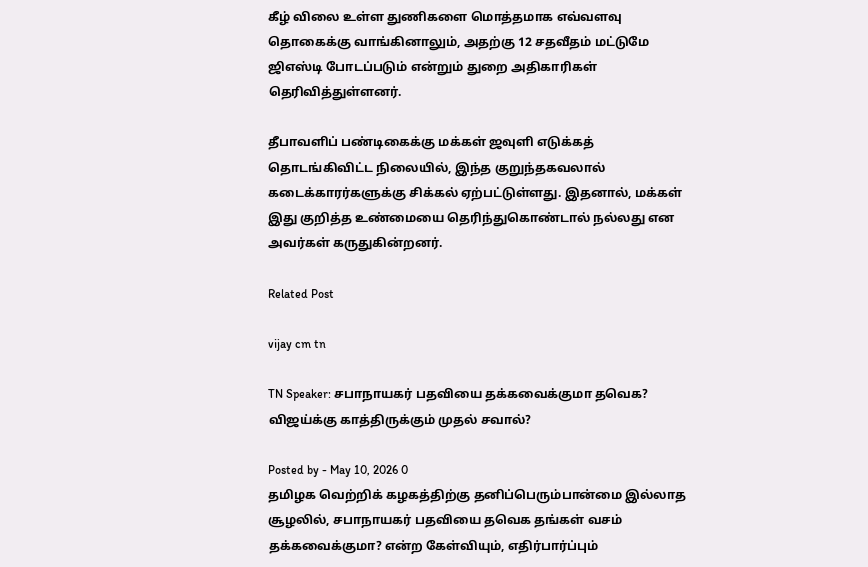கீழ் விலை உள்ள துணிகளை மொத்தமாக எவ்வளவு தொகைக்கு வாங்கினாலும், அதற்கு 12 சதவீதம் மட்டுமே ஜிஎஸ்டி போடப்படும் என்றும் துறை அதிகாரிகள் தெரிவித்துள்ளனர்.

தீபாவளிப் பண்டிகைக்கு மக்கள் ஜவுளி எடுக்கத் தொடங்கிவிட்ட நிலையில், இந்த குறுந்தகவலால் கடைக்காரர்களுக்கு சிக்கல் ஏற்பட்டுள்ளது. இதனால், மக்கள் இது குறித்த உண்மையை தெரிந்துகொண்டால் நல்லது என அவர்கள் கருதுகின்றனர்.

Related Post

vijay cm tn

TN Speaker: சபாநாயகர் பதவியை தக்கவைக்குமா தவெக? விஜய்க்கு காத்திருக்கும் முதல் சவால்?

Posted by - May 10, 2026 0
தமிழக வெற்றிக் கழகத்திற்கு தனிப்பெரும்பான்மை இல்லாத சூழலில், சபாநாயகர் பதவியை தவெக தங்கள் வசம் தக்கவைக்குமா? என்ற கேள்வியும், எதிர்பார்ப்பும்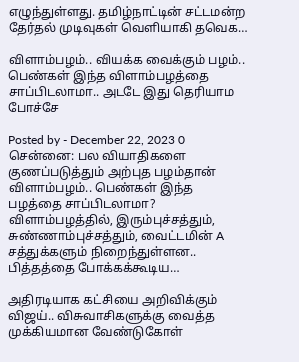எழுந்துள்ளது. தமிழ்நாட்டின் சட்டமன்ற தேர்தல் முடிவுகள் வெளியாகி தவெக…

விளாம்பழம்.. வியக்க வைக்கும் பழம்.. பெண்கள் இந்த விளாம்பழத்தை சாப்பிடலாமா.. அடடே இது தெரியாம போச்சே

Posted by - December 22, 2023 0
சென்னை: பல வியாதிகளை குணப்படுத்தும் அற்புத பழம்தான் விளாம்பழம்.. பெண்கள் இந்த பழத்தை சாப்பிடலாமா? விளாம்பழத்தில், இரும்புச்சத்தும், சுண்ணாம்புச்சத்தும், வைட்டமின் A சத்துக்களும் நிறைந்துள்ளன.. பித்தத்தை போக்கக்கூடிய…

அதிரடியாக கட்சியை அறிவிக்கும் விஜய்.. விசுவாசிகளுக்கு வைத்த முக்கியமான வேண்டுகோள்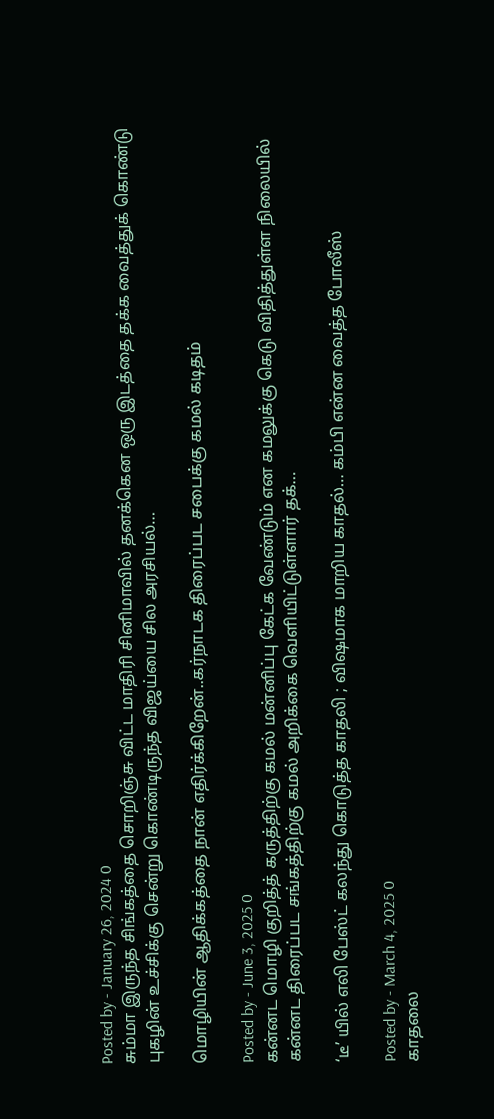Posted by - January 26, 2024 0
சும்மா இருந்த சிங்கத்தை சொறிஞ்சு விட்ட மாதிரி சினிமாவில் தனக்கென ஒரு இடத்தை தக்க வைத்துக் கொண்டு புகழின் உச்சிக்கு சென்று கொண்டிருந்த விஜய்யை சில அரசியல்…

மொழியின் ஆதிக்கத்தை நான் எதிர்க்கிறேன்..கர்நாடக திரைப்பட சபைக்கு கமல் கடிதம்

Posted by - June 3, 2025 0
கன்னட மொழி குறித்த் கருத்திற்கு கமல் மன்னிப்பு கேட்க வேண்டும் என கமலுக்கு கெடு விதித்துள்ள நிலையில் கன்னட திரைப்பட சங்கத்திற்கு கமல் அறிக்கை வெளியிட்டுள்ளார் தக்…

‘டீ’ யில் எலி பேஸ்ட் கலந்து கொடுத்த காதலி ; விஷமாக மாறிய காதல்… கம்பி என்ன வைத்த போலீஸ்

Posted by - March 4, 2025 0
காதலை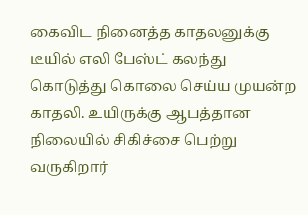கைவிட நினைத்த காதலனுக்கு டீயில் எலி பேஸ்ட் கலந்து கொடுத்து கொலை செய்ய முயன்ற காதலி. உயிருக்கு ஆபத்தான நிலையில் சிகிச்சை பெற்று வருகிறார்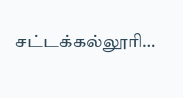சட்டக்கல்லூரி…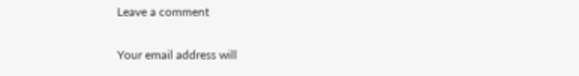Leave a comment

Your email address will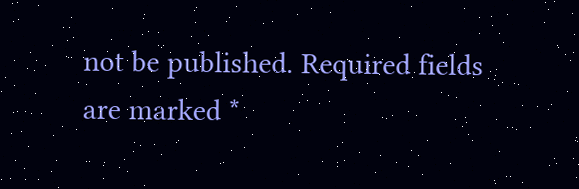not be published. Required fields are marked *